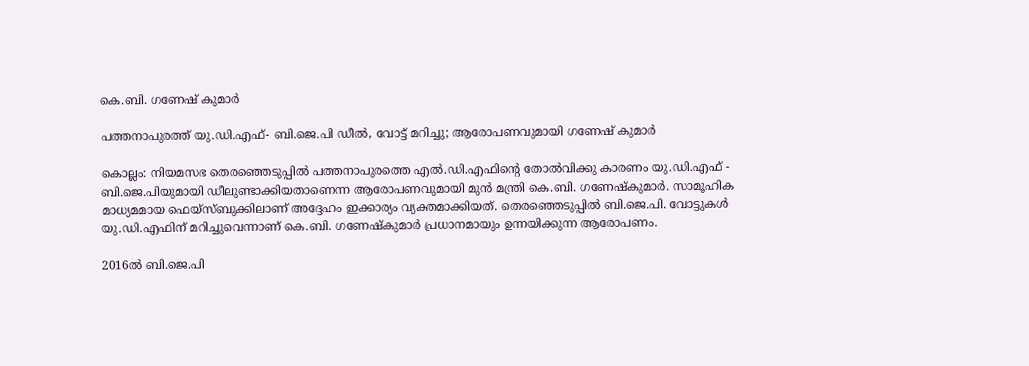കെ.ബി. ഗണേഷ് കുമാർ

പത്തനാപുരത്ത് യു.ഡി.എഫ്- ബി.ജെ.പി ഡീൽ, വോട്ട് മറിച്ചു; ആരോപണവുമായി ഗണേഷ് കുമാർ

കൊല്ലം: നിയമസഭ തെരഞ്ഞെടുപ്പിൽ പത്തനാപുരത്തെ എൽ.ഡി.എഫിന്റെ തോൽവിക്കു കാരണം യു.ഡി.എഫ് - ബി.ജെ.പിയുമായി ഡീലുണ്ടാക്കിയതാണെന്ന ആരോപണവുമായി മുൻ മന്ത്രി കെ.ബി. ഗണേഷ്‌കുമാർ. സാമൂഹിക മാധ്യമമായ ഫെയ്‌സ്ബുക്കിലാണ് അദ്ദേഹം ഇക്കാര്യം വ്യക്തമാക്കിയത്. തെരഞ്ഞെടുപ്പിൽ ബി.ജെ.പി. വോട്ടുകൾ യു.ഡി.എഫിന് മറിച്ചുവെന്നാണ് കെ.ബി. ഗണേഷ്‌കുമാർ പ്രധാനമായും ഉന്നയിക്കുന്ന ആരോപണം.

2016ൽ ബി.ജെ.പി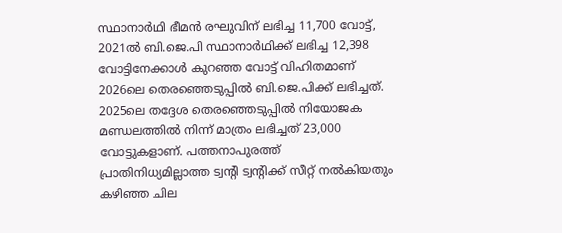സ്ഥാനാർഥി ഭീമൻ രഘുവിന് ലഭിച്ച 11,700 വോട്ട്, 2021ൽ ബി.ജെ.പി സ്ഥാനാർഥിക്ക് ലഭിച്ച 12,398 വോട്ടിനേക്കാൾ കുറഞ്ഞ വോട്ട് വിഹിതമാണ് 2026ലെ തെരഞ്ഞെടുപ്പിൽ ബി.ജെ.പിക്ക് ലഭിച്ചത്. 2025ലെ തദ്ദേശ തെരഞ്ഞെടുപ്പിൽ നിയോജക മണ്ഡലത്തിൽ നിന്ന് മാത്രം ലഭിച്ചത് 23,000 വോട്ടുകളാണ്. പത്തനാപുരത്ത് പ്രാതിനിധ്യമില്ലാത്ത ട്വന്റി ട്വന്റിക്ക് സീറ്റ് നൽകിയതും കഴിഞ്ഞ ചില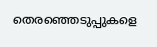തെരഞ്ഞെടുപ്പുകളെ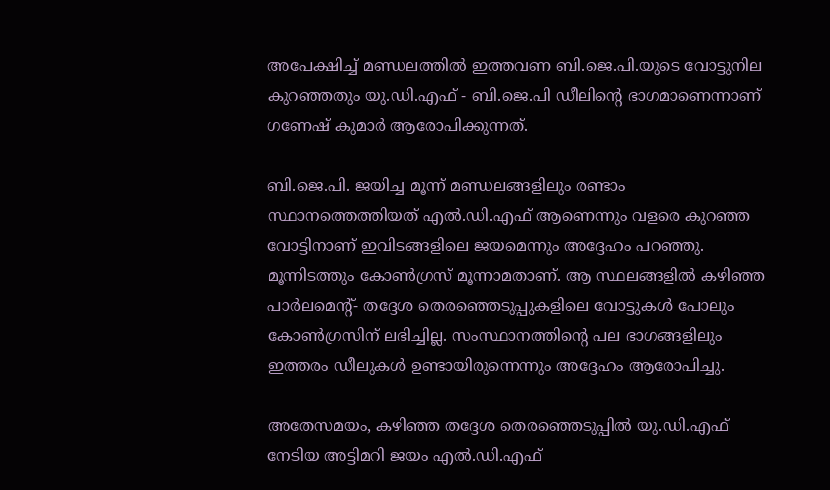അപേക്ഷിച്ച് മണ്ഡലത്തിൽ ഇത്തവണ ബി.ജെ.പി.യുടെ വോട്ടുനില കുറഞ്ഞതും യു.ഡി.എഫ് - ബി.ജെ.പി ഡീലിന്റെ ഭാഗമാണെന്നാണ് ഗണേഷ് കുമാർ ആരോപിക്കുന്നത്.

ബി.ജെ.പി. ജയിച്ച മൂന്ന് മണ്ഡലങ്ങളിലും രണ്ടാം സ്ഥാനത്തെത്തിയത് എൽ.ഡി.എഫ് ആണെന്നും വളരെ കുറഞ്ഞ വോട്ടിനാണ് ഇവിടങ്ങളിലെ ജയമെന്നും അദ്ദേഹം പറഞ്ഞു. മൂന്നിടത്തും കോൺഗ്രസ് മൂന്നാമതാണ്. ആ സ്ഥലങ്ങളിൽ കഴിഞ്ഞ പാർലമെന്റ്- തദ്ദേശ തെരഞ്ഞെടുപ്പുകളിലെ വോട്ടുകൾ പോലും കോൺഗ്രസിന് ലഭിച്ചില്ല. സംസ്ഥാനത്തിന്റെ പല ഭാഗങ്ങളിലും ഇത്തരം ഡീലുകൾ ഉണ്ടായിരുന്നെന്നും അദ്ദേഹം ആരോപിച്ചു.

അതേസമയം, കഴിഞ്ഞ തദ്ദേശ തെരഞ്ഞെടുപ്പിൽ യു.ഡി.എഫ് നേടിയ അട്ടിമറി ജയം എൽ.ഡി.എഫ്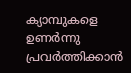ക്യാമ്പുകളെ ഉണർന്നു പ്രവർത്തിക്കാൻ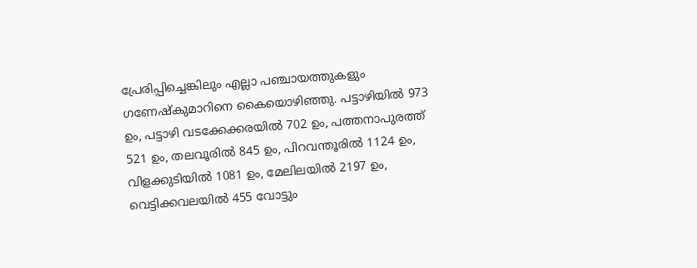പ്രേരിപ്പിച്ചെങ്കിലും എല്ലാ പഞ്ചായത്തുകളും ഗണേഷ്‌കുമാറിനെ കൈയൊഴിഞ്ഞു. പട്ടാഴിയിൽ 973 ഉം, പട്ടാഴി വടക്കേക്കരയിൽ 702 ഉം, പത്തനാപുരത്ത് 521 ഉം, തലവൂരിൽ 845 ഉം, പിറവന്തൂരിൽ 1124 ഉം, വിളക്കുടിയിൽ 1081 ഉം, മേലിലയിൽ 2197 ഉം, വെട്ടിക്കവലയിൽ 455 വോട്ടും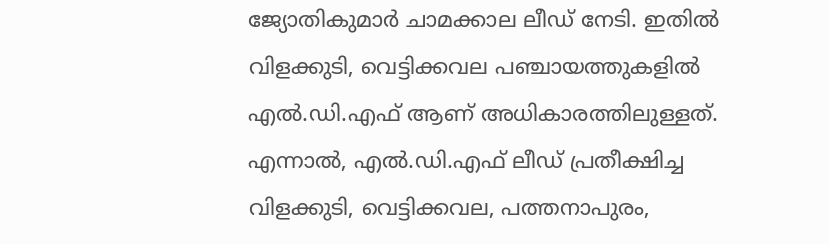ജ്യോതികുമാർ ചാമക്കാല ലീഡ് നേടി. ഇതിൽ വിളക്കുടി, വെട്ടിക്കവല പഞ്ചായത്തുകളിൽ എൽ.ഡി.എഫ് ആണ് അധികാരത്തിലുള്ളത്. എന്നാൽ, എൽ.ഡി.എഫ് ലീഡ് പ്രതീക്ഷിച്ച വിളക്കുടി, വെട്ടിക്കവല, പത്തനാപുരം,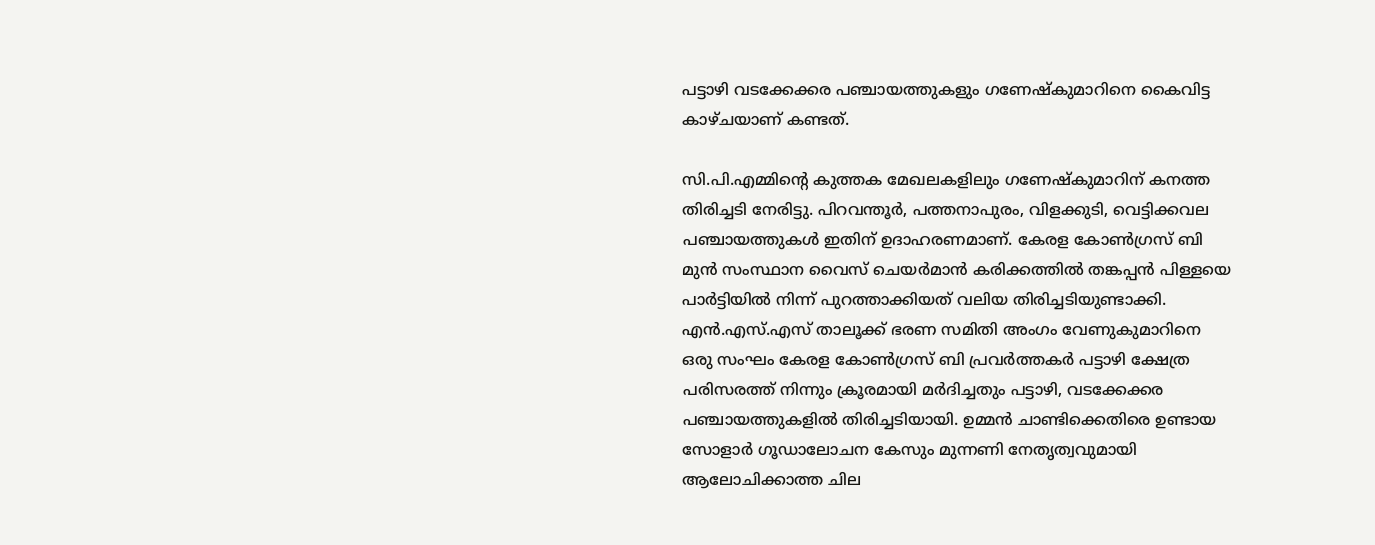പട്ടാഴി വടക്കേക്കര പഞ്ചായത്തുകളും ഗണേഷ്‌കുമാറിനെ കൈവിട്ട കാഴ്ചയാണ് കണ്ടത്.

സി.പി.എമ്മിന്റെ കുത്തക മേഖലകളിലും ഗണേഷ്‌കുമാറിന് കനത്ത തിരിച്ചടി നേരിട്ടു. പിറവന്തൂർ, പത്തനാപുരം, വിളക്കുടി, വെട്ടിക്കവല പഞ്ചായത്തുകൾ ഇതിന് ഉദാഹരണമാണ്. കേരള കോൺഗ്രസ് ബി മുൻ സംസ്ഥാന വൈസ് ചെയർമാൻ കരിക്കത്തിൽ തങ്കപ്പൻ പിള്ളയെ പാർട്ടിയിൽ നിന്ന് പുറത്താക്കിയത് വലിയ തിരിച്ചടിയുണ്ടാക്കി. എൻ.എസ്.എസ് താലൂക്ക് ഭരണ സമിതി അംഗം വേണുകുമാറിനെ ഒരു സംഘം കേരള കോൺഗ്രസ് ബി പ്രവർത്തകർ പട്ടാഴി ക്ഷേത്ര പരിസരത്ത് നിന്നും ക്രൂരമായി മർദിച്ചതും പട്ടാഴി, വടക്കേക്കര പഞ്ചായത്തുകളിൽ തിരിച്ചടിയായി. ഉമ്മൻ ചാണ്ടിക്കെതിരെ ഉണ്ടായ സോളാർ ഗൂഡാലോചന കേസും മുന്നണി നേതൃത്വവുമായി ആലോചിക്കാത്ത ചില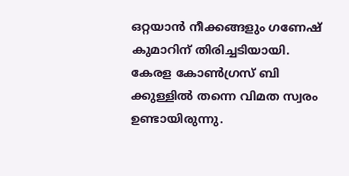ഒറ്റയാൻ നീക്കങ്ങളും ഗണേഷ് കുമാറിന് തിരിച്ചടിയായി. കേരള കോൺഗ്രസ് ബി ക്കുള്ളിൽ തന്നെ വിമത സ്വരം ഉണ്ടായിരുന്നു.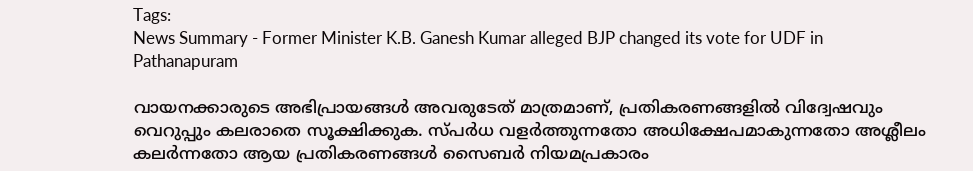Tags:
News Summary - Former Minister K.B. Ganesh Kumar alleged BJP changed its vote for UDF in Pathanapuram

വായനക്കാരുടെ അഭിപ്രായങ്ങള്‍ അവരുടേത് മാത്രമാണ്, പ്രതികരണങ്ങളിൽ വിദ്വേഷവും വെറുപ്പും കലരാതെ സൂക്ഷിക്കുക. സ്പർധ വളർത്തുന്നതോ അധിക്ഷേപമാകുന്നതോ അശ്ലീലം കലർന്നതോ ആയ പ്രതികരണങ്ങൾ സൈബർ നിയമപ്രകാരം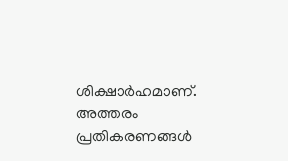ശിക്ഷാർഹമാണ്. അത്തരം പ്രതികരണങ്ങൾ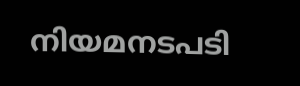നിയമനടപടി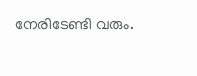നേരിടേണ്ടി വരും.